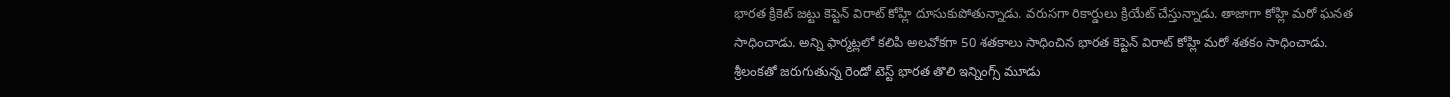భారత క్రికెట్ జట్టు కెప్టెన్ విరాట్ కోహ్లి దూసుకుపోతున్నాడు. వరుసగా రికార్డులు క్రియేట్ చేస్తున్నాడు. తాజాగా కోహ్లి మరో ఘనత సాధించాడు. అన్ని ఫార్మట్లలో కలిపి అలవోకగా 50 శతకాలు సాధించిన భారత కెప్టెన్ విరాట్ కోహ్లి మరో శతకం సాధించాడు.
శ్రీలంకతో జరుగుతున్న రెండో టెస్ట్ భారత తొలి ఇన్నింగ్స్ మూడు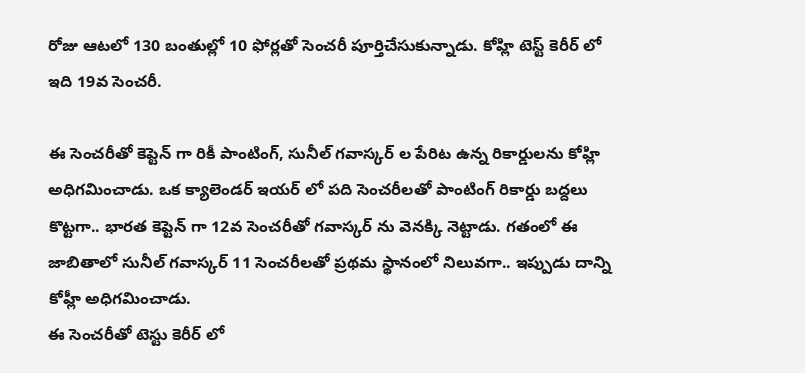రోజు ఆటలో 130 బంతుల్లో 10 ఫోర్లతో సెంచరీ పూర్తిచేసుకున్నాడు. కోహ్లి టెస్ట్ కెరీర్ లో ఇది 19వ సెంచరీ.

ఈ సెంచరీతో కెప్టెన్ గా రికీ పాంటింగ్, సునీల్ గవాస్కర్ ల పేరిట ఉన్న రికార్డులను కోహ్లి అధిగమించాడు. ఒక క్యాలెండర్ ఇయర్ లో పది సెంచరీలతో పాంటింగ్ రికార్డు బద్దలు కొట్టగా.. భారత కెప్టెన్ గా 12వ సెంచరీతో గవాస్కర్ ను వెనక్కి నెట్టాడు. గతంలో ఈ జాబితాలో సునీల్ గవాస్కర్ 11 సెంచరీలతో ప్రథమ స్థానంలో నిలువగా.. ఇప్పుడు దాన్ని కోహ్లీ అధిగమించాడు.
ఈ సెంచరీతో టెస్టు కెరీర్ లో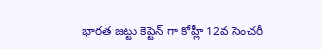భారత జట్టు కెప్టెన్ గా కోహ్లీ 12వ సెంచరీ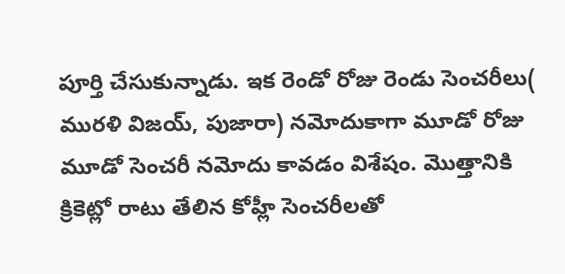పూర్తి చేసుకున్నాడు. ఇక రెండో రోజు రెండు సెంచరీలు( మురళి విజయ్, పుజారా) నమోదుకాగా మూడో రోజు మూడో సెంచరీ నమోదు కావడం విశేషం. మొత్తానికి క్రికెట్లో రాటు తేలిన కోహ్లీ సెంచరీలతో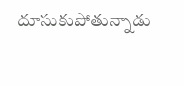దూసుకుపోతున్నాడు